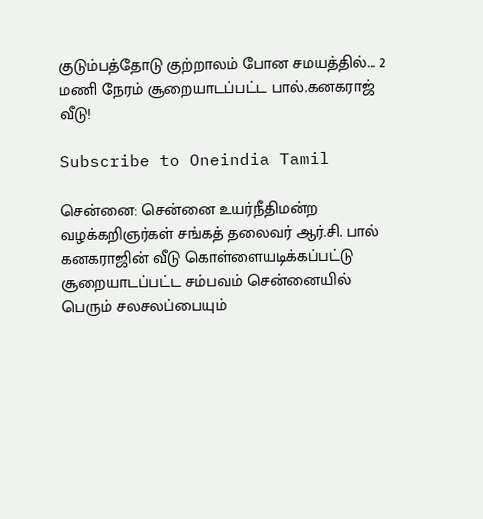குடும்பத்தோடு குற்றாலம் போன சமயத்தில்... 2 மணி நேரம் சூறையாடப்பட்ட பால்.கனகராஜ் வீடு!

Subscribe to Oneindia Tamil

சென்னை: சென்னை உயர்நீதிமன்ற வழக்கறிஞர்கள் சங்கத் தலைவர் ஆர்.சி. பால் கனகராஜின் வீடு கொள்ளையடிக்கப்பட்டு சூறையாடப்பட்ட சம்பவம் சென்னையில் பெரும் சலசலப்பையும்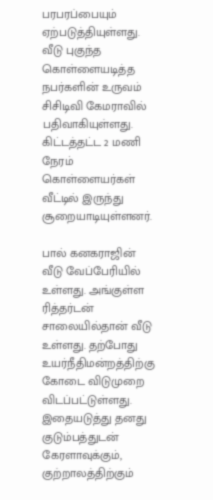பரபரப்பையும் ஏற்படுத்தியுள்ளது. வீடு புகுந்த கொள்ளையடித்த நபர்களின் உருவம் சிசிடிவி கேமராவில் பதிவாகியுள்ளது. கிட்டத்தட்ட 2 மணி நேரம் கொள்ளையர்கள் வீட்டில் இருந்து சூறையாடியுள்ளனர்.

பால் கனகராஜின் வீடு வேப்பேரியில் உள்ளது. அங்குள்ள ரித்தர்டன் சாலையில்தான் வீடு உள்ளது. தற்போது உயர்நீதிமன்றத்திற்கு கோடை விடுமுறை விடப்பட்டுள்ளது. இதையடுத்து தனது குடும்பத்துடன் கேரளாவுக்கும், குற்றாலத்திற்கும்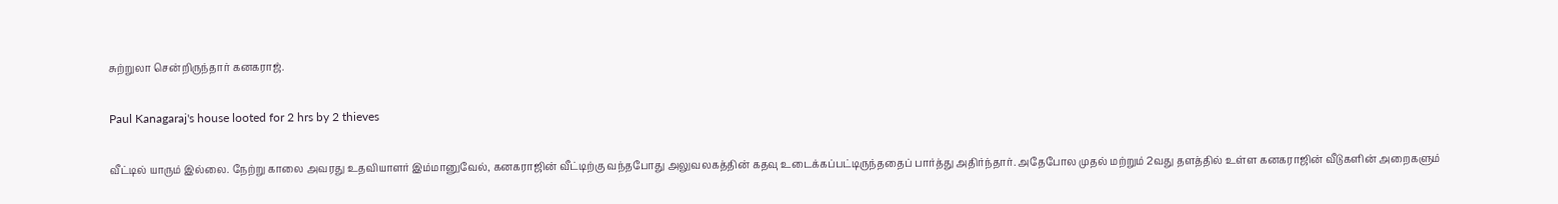சுற்றுலா சென்றிருந்தார் கனகராஜ்.

Paul Kanagaraj's house looted for 2 hrs by 2 thieves

வீட்டில் யாரும் இல்லை. நேற்று காலை அவரது உதவியாளர் இம்மானுவேல், கனகராஜின் வீட்டிற்கு வந்தபோது அலுவலகத்தின் கதவு உடைக்கப்பட்டிருந்ததைப் பார்த்து அதிர்ந்தார். அதேபோல முதல் மற்றும் 2வது தளத்தில் உள்ள கனகராஜின் வீடுகளின் அறைகளும்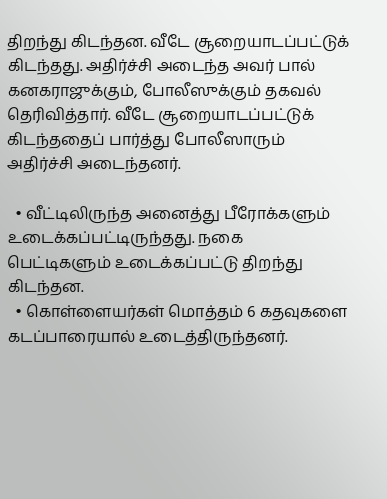திறந்து கிடந்தன. வீடே சூறையாடப்பட்டுக் கிடந்தது. அதிர்ச்சி அடைந்த அவர் பால் கனகராஜுக்கும், போலீஸுக்கும் தகவல் தெரிவித்தார். வீடே சூறையாடப்பட்டுக் கிடந்ததைப் பார்த்து போலீஸாரும் அதிர்ச்சி அடைந்தனர்.

  • வீட்டிலிருந்த அனைத்து பீரோக்களும் உடைக்கப்பட்டிருந்தது. நகை பெட்டிகளும் உடைக்கப்பட்டு திறந்து கிடந்தன.
  • கொள்ளையர்கள் மொத்தம் 6 கதவுகளை கடப்பாரையால் உடைத்திருந்தனர்.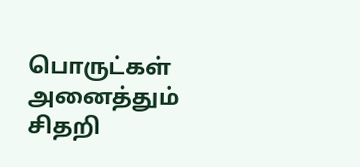பொருட்கள் அனைத்தும் சிதறி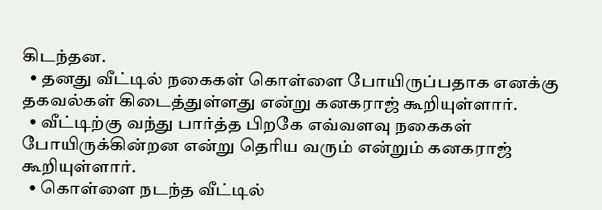கிடந்தன.
  • தனது வீட்டில் நகைகள் கொள்ளை போயிருப்பதாக எனக்கு தகவல்கள் கிடைத்துள்ளது என்று கனகராஜ் கூறியுள்ளார்.
  • வீட்டிற்கு வந்து பார்த்த பிறகே எவ்வளவு நகைகள் போயிருக்கின்றன என்று தெரிய வரும் என்றும் கனகராஜ் கூறியுள்ளார்.
  • கொள்ளை நடந்த வீட்டில்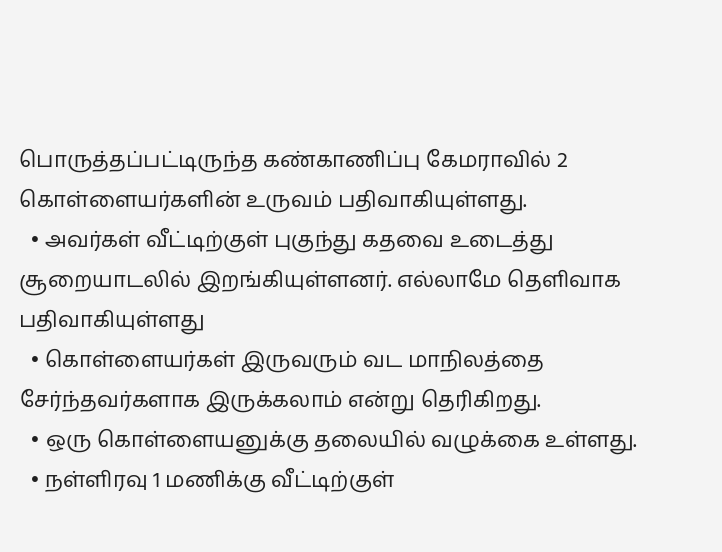பொருத்தப்பட்டிருந்த கண்காணிப்பு கேமராவில் 2 கொள்ளையர்களின் உருவம் பதிவாகியுள்ளது.
  • அவர்கள் வீட்டிற்குள் புகுந்து கதவை உடைத்து சூறையாடலில் இறங்கியுள்ளனர். எல்லாமே தெளிவாக பதிவாகியுள்ளது
  • கொள்ளையர்கள் இருவரும் வட மாநிலத்தை சேர்ந்தவர்களாக இருக்கலாம் என்று தெரிகிறது.
  • ஒரு கொள்ளையனுக்கு தலையில் வழுக்கை உள்ளது.
  • நள்ளிரவு 1 மணிக்கு வீட்டிற்குள்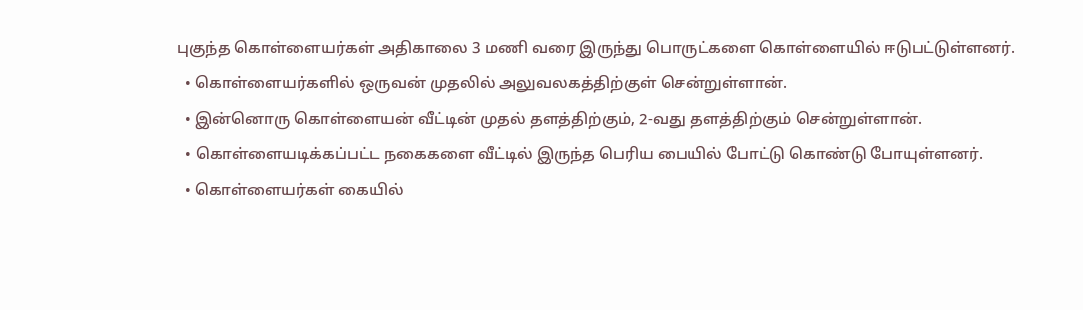புகுந்த கொள்ளையர்கள் அதிகாலை 3 மணி வரை இருந்து பொருட்களை கொள்ளையில் ஈடுபட்டுள்ளனர்.
  • கொள்ளையர்களில் ஒருவன் முதலில் அலுவலகத்திற்குள் சென்றுள்ளான்.
  • இன்னொரு கொள்ளையன் வீட்டின் முதல் தளத்திற்கும், 2-வது தளத்திற்கும் சென்றுள்ளான்.
  • கொள்ளையடிக்கப்பட்ட நகைகளை வீட்டில் இருந்த பெரிய பையில் போட்டு கொண்டு போயுள்ளனர்.
  • கொள்ளையர்கள் கையில்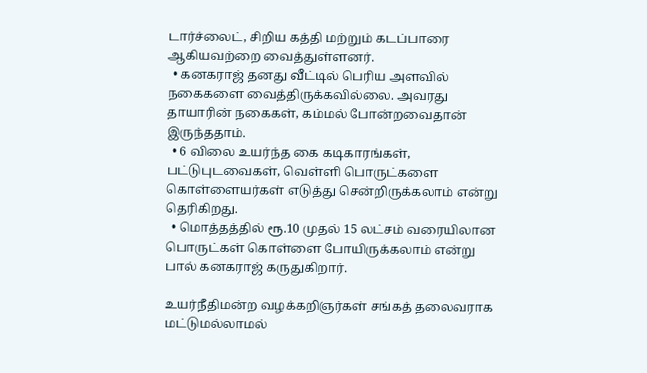டார்ச்லைட், சிறிய கத்தி மற்றும் கடப்பாரை ஆகியவற்றை வைத்துள்ளனர்.
  • கனகராஜ் தனது வீட்டில் பெரிய அளவில் நகைகளை வைத்திருக்கவில்லை. அவரது தாயாரின் நகைகள், கம்மல் போன்றவைதான் இருந்ததாம்.
  • 6 விலை உயர்ந்த கை கடிகாரங்கள், பட்டுபுடவைகள், வெள்ளி பொருட்களை கொள்ளையர்கள் எடுத்து சென்றிருக்கலாம் என்று தெரிகிறது.
  • மொத்தத்தில் ரூ.10 முதல் 15 லட்சம் வரையிலான பொருட்கள் கொள்ளை போயிருக்கலாம் என்று பால் கனகராஜ் கருதுகிறார்.

உயர்நீதிமன்ற வழக்கறிஞர்கள் சங்கத் தலைவராக மட்டுமல்லாமல்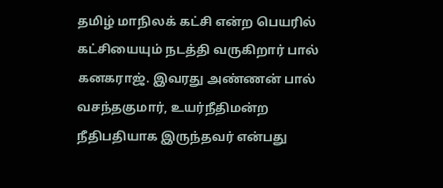தமிழ் மாநிலக் கட்சி என்ற பெயரில் கட்சியையும் நடத்தி வருகிறார் பால் கனகராஜ். இவரது அண்ணன் பால் வசந்தகுமார், உயர்நீதிமன்ற நீதிபதியாக இருந்தவர் என்பது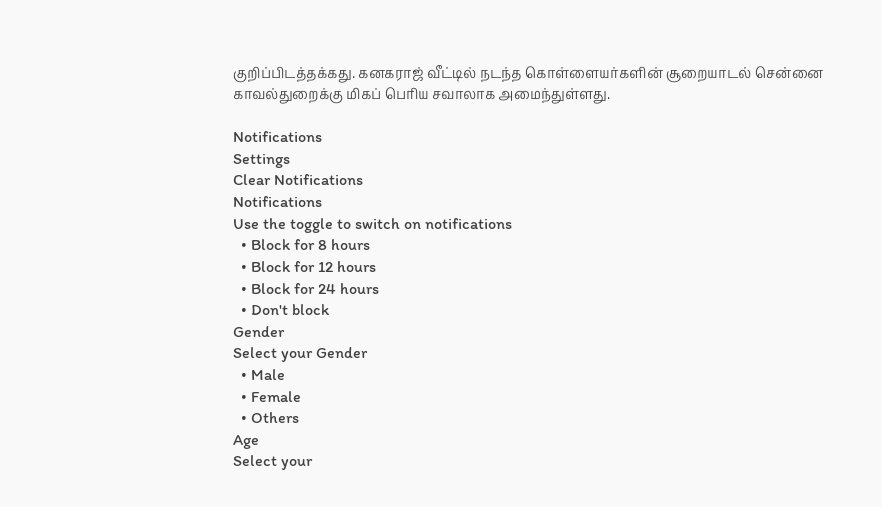குறிப்பிடத்தக்கது. கனகராஜ் வீட்டில் நடந்த கொள்ளையர்களின் சூறையாடல் சென்னை காவல்துறைக்கு மிகப் பெரிய சவாலாக அமைந்துள்ளது.

Notifications
Settings
Clear Notifications
Notifications
Use the toggle to switch on notifications
  • Block for 8 hours
  • Block for 12 hours
  • Block for 24 hours
  • Don't block
Gender
Select your Gender
  • Male
  • Female
  • Others
Age
Select your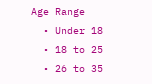Age Range
  • Under 18
  • 18 to 25
  • 26 to 35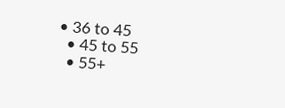• 36 to 45
  • 45 to 55
  • 55+